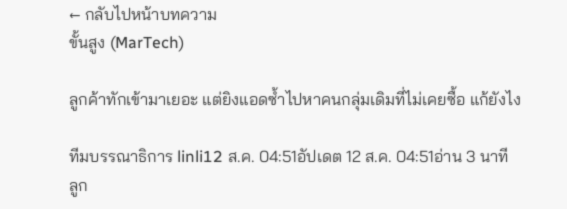← กลับไปหน้าบทความ
ขั้นสูง (MarTech)

ลูกค้าทักเข้ามาเยอะ แต่ยิงแอดซ้ำไปหาคนกลุ่มเดิมที่ไม่เคยซื้อ แก้ยังไง

ทีมบรรณาธิการ linli12 ส.ค. 04:51อัปเดต 12 ส.ค. 04:51อ่าน 3 นาที
ลูก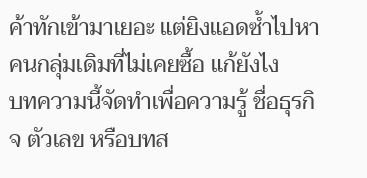ค้าทักเข้ามาเยอะ แต่ยิงแอดซ้ำไปหาคนกลุ่มเดิมที่ไม่เคยซื้อ แก้ยังไง
บทความนี้จัดทำเพื่อความรู้ ชื่อธุรกิจ ตัวเลข หรือบทส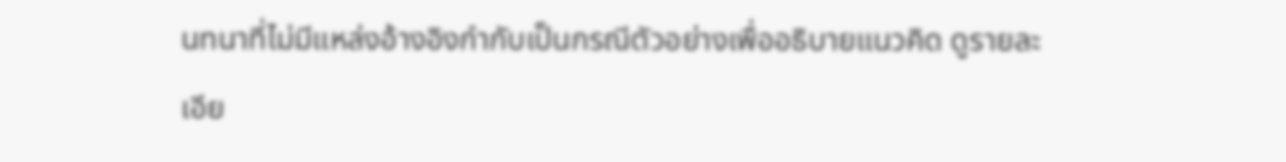นทนาที่ไม่มีแหล่งอ้างอิงกำกับเป็นกรณีตัวอย่างเพื่ออธิบายแนวคิด ดูรายละเอีย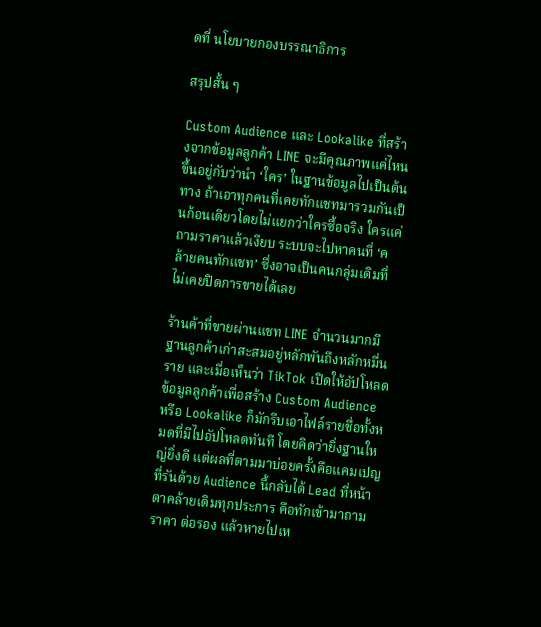ดที่ นโยบายกองบรรณาธิการ

สรุปสั้น ๆ

Custom Audience และ Lookalike ที่สร้างจากข้อมูลลูกค้า LINE จะมีคุณภาพแค่ไหน ขึ้นอยู่กับว่านำ ‘ใคร’ ในฐานข้อมูลไปเป็นต้นทาง ถ้าเอาทุกคนที่เคยทักแชทมารวมกันเป็นก้อนเดียวโดยไม่แยกว่าใครซื้อจริง ใครแค่ถามราคาแล้วเงียบ ระบบจะไปหาคนที่ ‘คล้ายคนทักแชท’ ซึ่งอาจเป็นคนกลุ่มเดิมที่ไม่เคยปิดการขายได้เลย

ร้านค้าที่ขายผ่านแชท LINE จำนวนมากมีฐานลูกค้าเก่าสะสมอยู่หลักพันถึงหลักหมื่นราย และเมื่อเห็นว่า TikTok เปิดให้อัปโหลดข้อมูลลูกค้าเพื่อสร้าง Custom Audience หรือ Lookalike ก็มักรีบเอาไฟล์รายชื่อทั้งหมดที่มีไปอัปโหลดทันที โดยคิดว่ายิ่งฐานใหญ่ยิ่งดี แต่ผลที่ตามมาบ่อยครั้งคือแคมเปญที่รันด้วย Audience นี้กลับได้ Lead ที่หน้าตาคล้ายเดิมทุกประการ คือทักเข้ามาถามราคา ต่อรอง แล้วหายไปเห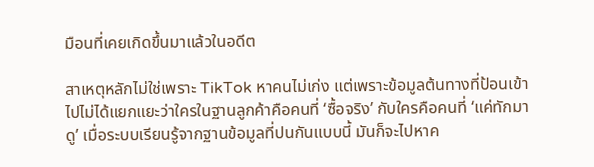มือนที่เคยเกิดขึ้นมาแล้วในอดีต

สาเหตุหลักไม่ใช่เพราะ TikTok หาคนไม่เก่ง แต่เพราะข้อมูลต้นทางที่ป้อนเข้าไปไม่ได้แยกแยะว่าใครในฐานลูกค้าคือคนที่ ‘ซื้อจริง’ กับใครคือคนที่ ‘แค่ทักมาดู’ เมื่อระบบเรียนรู้จากฐานข้อมูลที่ปนกันแบบนี้ มันก็จะไปหาค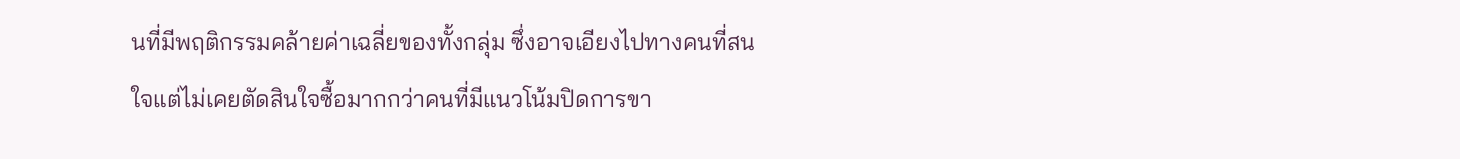นที่มีพฤติกรรมคล้ายค่าเฉลี่ยของทั้งกลุ่ม ซึ่งอาจเอียงไปทางคนที่สนใจแต่ไม่เคยตัดสินใจซื้อมากกว่าคนที่มีแนวโน้มปิดการขา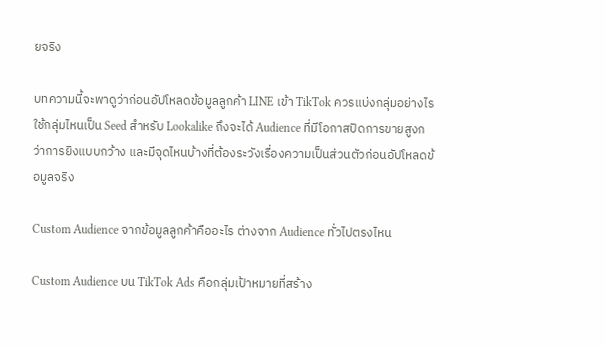ยจริง

บทความนี้จะพาดูว่าก่อนอัปโหลดข้อมูลลูกค้า LINE เข้า TikTok ควรแบ่งกลุ่มอย่างไร ใช้กลุ่มไหนเป็น Seed สำหรับ Lookalike ถึงจะได้ Audience ที่มีโอกาสปิดการขายสูงกว่าการยิงแบบกว้าง และมีจุดไหนบ้างที่ต้องระวังเรื่องความเป็นส่วนตัวก่อนอัปโหลดข้อมูลจริง

Custom Audience จากข้อมูลลูกค้าคืออะไร ต่างจาก Audience ทั่วไปตรงไหน

Custom Audience บน TikTok Ads คือกลุ่มเป้าหมายที่สร้าง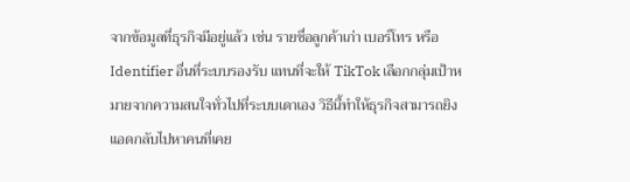จากข้อมูลที่ธุรกิจมีอยู่แล้ว เช่น รายชื่อลูกค้าเก่า เบอร์โทร หรือ Identifier อื่นที่ระบบรองรับ แทนที่จะให้ TikTok เลือกกลุ่มเป้าหมายจากความสนใจทั่วไปที่ระบบเดาเอง วิธีนี้ทำให้ธุรกิจสามารถยิงแอดกลับไปหาคนที่เคย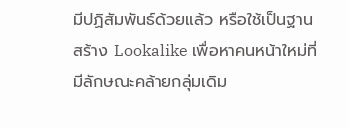มีปฏิสัมพันธ์ด้วยแล้ว หรือใช้เป็นฐานสร้าง Lookalike เพื่อหาคนหน้าใหม่ที่มีลักษณะคล้ายกลุ่มเดิม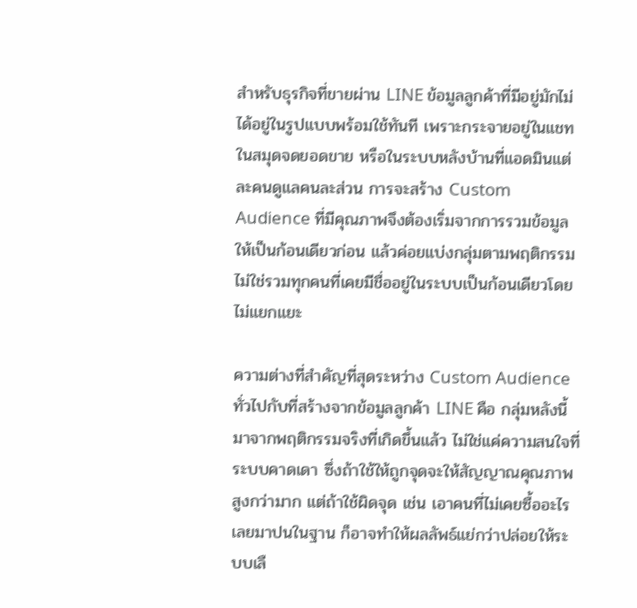สำหรับธุรกิจที่ขายผ่าน LINE ข้อมูลลูกค้าที่มีอยู่มักไม่ได้อยู่ในรูปแบบพร้อมใช้ทันที เพราะกระจายอยู่ในแชท ในสมุดจดยอดขาย หรือในระบบหลังบ้านที่แอดมินแต่ละคนดูแลคนละส่วน การจะสร้าง Custom Audience ที่มีคุณภาพจึงต้องเริ่มจากการรวมข้อมูลให้เป็นก้อนเดียวก่อน แล้วค่อยแบ่งกลุ่มตามพฤติกรรม ไม่ใช่รวมทุกคนที่เคยมีชื่ออยู่ในระบบเป็นก้อนเดียวโดยไม่แยกแยะ

ความต่างที่สำคัญที่สุดระหว่าง Custom Audience ทั่วไปกับที่สร้างจากข้อมูลลูกค้า LINE คือ กลุ่มหลังนี้มาจากพฤติกรรมจริงที่เกิดขึ้นแล้ว ไม่ใช่แค่ความสนใจที่ระบบคาดเดา ซึ่งถ้าใช้ให้ถูกจุดจะให้สัญญาณคุณภาพสูงกว่ามาก แต่ถ้าใช้ผิดจุด เช่น เอาคนที่ไม่เคยซื้ออะไรเลยมาปนในฐาน ก็อาจทำให้ผลลัพธ์แย่กว่าปล่อยให้ระบบเลื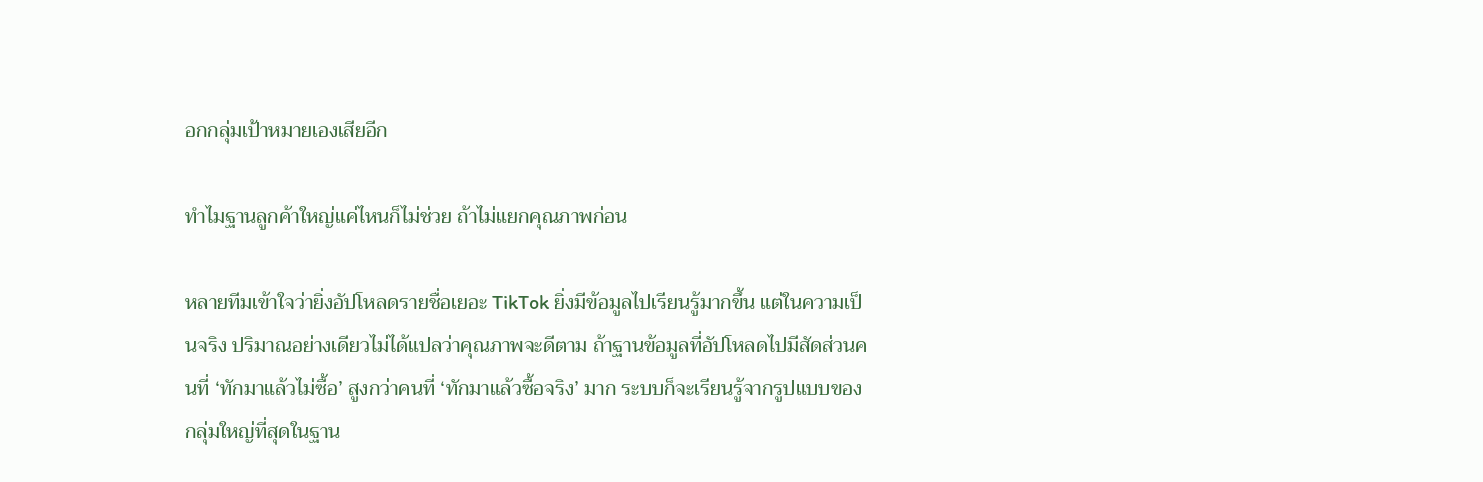อกกลุ่มเป้าหมายเองเสียอีก

ทำไมฐานลูกค้าใหญ่แค่ไหนก็ไม่ช่วย ถ้าไม่แยกคุณภาพก่อน

หลายทีมเข้าใจว่ายิ่งอัปโหลดรายชื่อเยอะ TikTok ยิ่งมีข้อมูลไปเรียนรู้มากขึ้น แต่ในความเป็นจริง ปริมาณอย่างเดียวไม่ได้แปลว่าคุณภาพจะดีตาม ถ้าฐานข้อมูลที่อัปโหลดไปมีสัดส่วนคนที่ ‘ทักมาแล้วไม่ซื้อ’ สูงกว่าคนที่ ‘ทักมาแล้วซื้อจริง’ มาก ระบบก็จะเรียนรู้จากรูปแบบของกลุ่มใหญ่ที่สุดในฐาน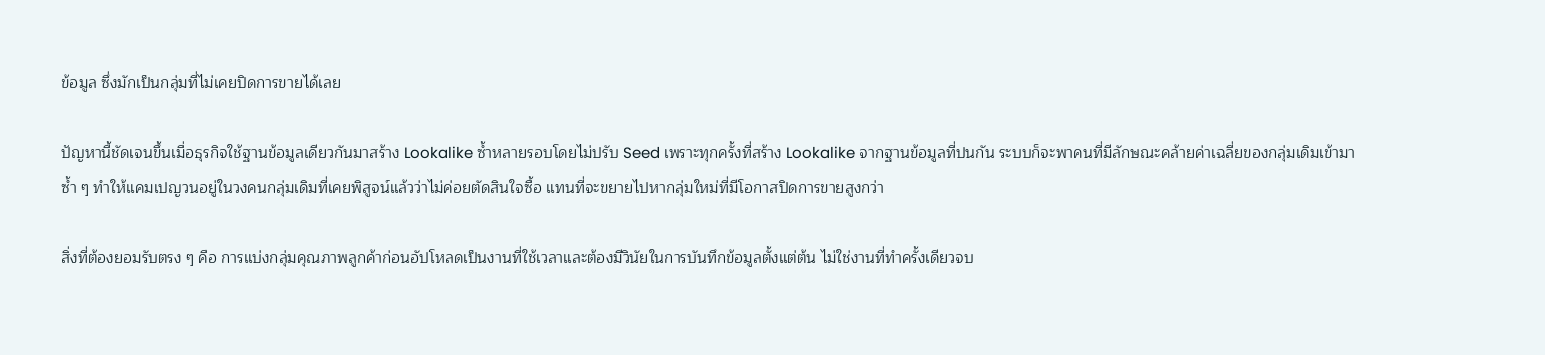ข้อมูล ซึ่งมักเป็นกลุ่มที่ไม่เคยปิดการขายได้เลย

ปัญหานี้ชัดเจนขึ้นเมื่อธุรกิจใช้ฐานข้อมูลเดียวกันมาสร้าง Lookalike ซ้ำหลายรอบโดยไม่ปรับ Seed เพราะทุกครั้งที่สร้าง Lookalike จากฐานข้อมูลที่ปนกัน ระบบก็จะพาคนที่มีลักษณะคล้ายค่าเฉลี่ยของกลุ่มเดิมเข้ามาซ้ำ ๆ ทำให้แคมเปญวนอยู่ในวงคนกลุ่มเดิมที่เคยพิสูจน์แล้วว่าไม่ค่อยตัดสินใจซื้อ แทนที่จะขยายไปหากลุ่มใหม่ที่มีโอกาสปิดการขายสูงกว่า

สิ่งที่ต้องยอมรับตรง ๆ คือ การแบ่งกลุ่มคุณภาพลูกค้าก่อนอัปโหลดเป็นงานที่ใช้เวลาและต้องมีวินัยในการบันทึกข้อมูลตั้งแต่ต้น ไม่ใช่งานที่ทำครั้งเดียวจบ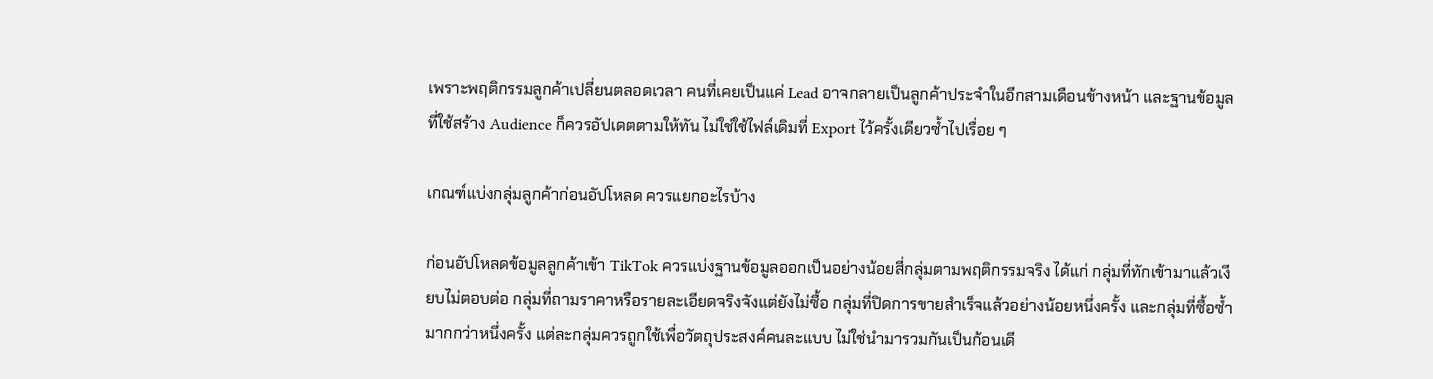เพราะพฤติกรรมลูกค้าเปลี่ยนตลอดเวลา คนที่เคยเป็นแค่ Lead อาจกลายเป็นลูกค้าประจำในอีกสามเดือนข้างหน้า และฐานข้อมูลที่ใช้สร้าง Audience ก็ควรอัปเดตตามให้ทัน ไม่ใช่ใช้ไฟล์เดิมที่ Export ไว้ครั้งเดียวซ้ำไปเรื่อย ๆ

เกณฑ์แบ่งกลุ่มลูกค้าก่อนอัปโหลด ควรแยกอะไรบ้าง

ก่อนอัปโหลดข้อมูลลูกค้าเข้า TikTok ควรแบ่งฐานข้อมูลออกเป็นอย่างน้อยสี่กลุ่มตามพฤติกรรมจริง ได้แก่ กลุ่มที่ทักเข้ามาแล้วเงียบไม่ตอบต่อ กลุ่มที่ถามราคาหรือรายละเอียดจริงจังแต่ยังไม่ซื้อ กลุ่มที่ปิดการขายสำเร็จแล้วอย่างน้อยหนึ่งครั้ง และกลุ่มที่ซื้อซ้ำมากกว่าหนึ่งครั้ง แต่ละกลุ่มควรถูกใช้เพื่อวัตถุประสงค์คนละแบบ ไม่ใช่นำมารวมกันเป็นก้อนเดี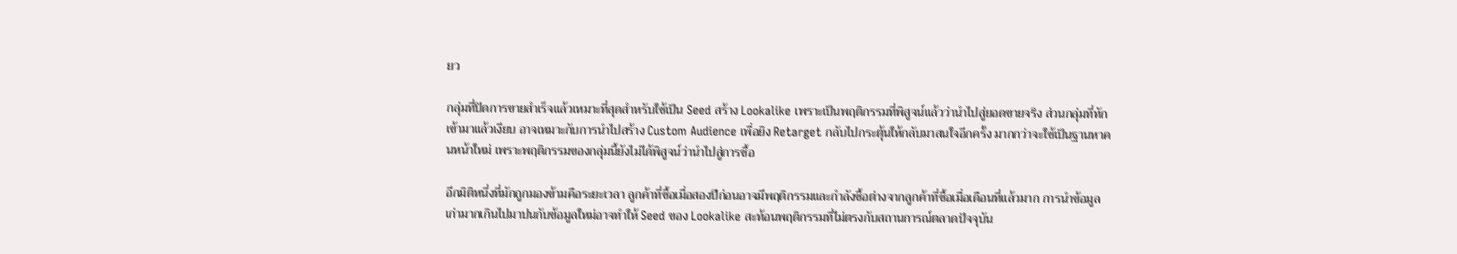ยว

กลุ่มที่ปิดการขายสำเร็จแล้วเหมาะที่สุดสำหรับใช้เป็น Seed สร้าง Lookalike เพราะเป็นพฤติกรรมที่พิสูจน์แล้วว่านำไปสู่ยอดขายจริง ส่วนกลุ่มที่ทักเข้ามาแล้วเงียบ อาจเหมาะกับการนำไปสร้าง Custom Audience เพื่อยิง Retarget กลับไปกระตุ้นให้กลับมาสนใจอีกครั้ง มากกว่าจะใช้เป็นฐานหาคนหน้าใหม่ เพราะพฤติกรรมของกลุ่มนี้ยังไม่ได้พิสูจน์ว่านำไปสู่การซื้อ

อีกมิติหนึ่งที่มักถูกมองข้ามคือระยะเวลา ลูกค้าที่ซื้อเมื่อสองปีก่อนอาจมีพฤติกรรมและกำลังซื้อต่างจากลูกค้าที่ซื้อเมื่อเดือนที่แล้วมาก การนำข้อมูลเก่ามากเกินไปมาปนกับข้อมูลใหม่อาจทำให้ Seed ของ Lookalike สะท้อนพฤติกรรมที่ไม่ตรงกับสถานการณ์ตลาดปัจจุบัน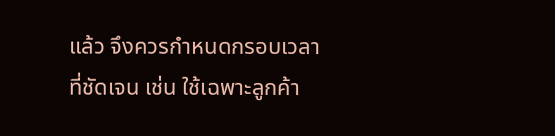แล้ว จึงควรกำหนดกรอบเวลาที่ชัดเจน เช่น ใช้เฉพาะลูกค้า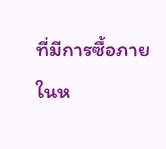ที่มีการซื้อภายในห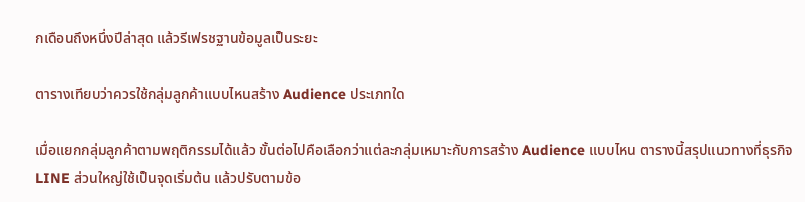กเดือนถึงหนึ่งปีล่าสุด แล้วรีเฟรชฐานข้อมูลเป็นระยะ

ตารางเทียบว่าควรใช้กลุ่มลูกค้าแบบไหนสร้าง Audience ประเภทใด

เมื่อแยกกลุ่มลูกค้าตามพฤติกรรมได้แล้ว ขั้นต่อไปคือเลือกว่าแต่ละกลุ่มเหมาะกับการสร้าง Audience แบบไหน ตารางนี้สรุปแนวทางที่ธุรกิจ LINE ส่วนใหญ่ใช้เป็นจุดเริ่มต้น แล้วปรับตามข้อ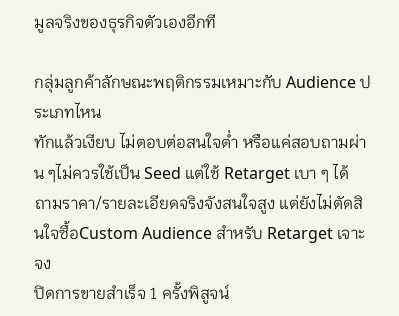มูลจริงของธุรกิจตัวเองอีกที

กลุ่มลูกค้าลักษณะพฤติกรรมเหมาะกับ Audience ประเภทไหน
ทักแล้วเงียบ ไม่ตอบต่อสนใจต่ำ หรือแค่สอบถามผ่าน ๆไม่ควรใช้เป็น Seed แต่ใช้ Retarget เบา ๆ ได้
ถามราคา/รายละเอียดจริงจังสนใจสูง แต่ยังไม่ตัดสินใจซื้อCustom Audience สำหรับ Retarget เจาะจง
ปิดการขายสำเร็จ 1 ครั้งพิสูจน์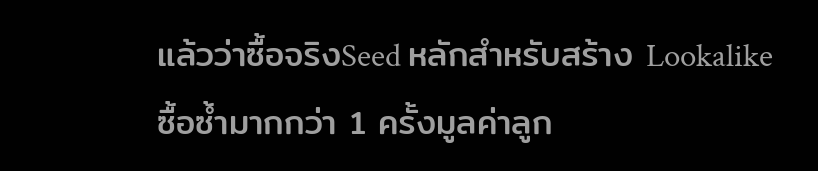แล้วว่าซื้อจริงSeed หลักสำหรับสร้าง Lookalike
ซื้อซ้ำมากกว่า 1 ครั้งมูลค่าลูก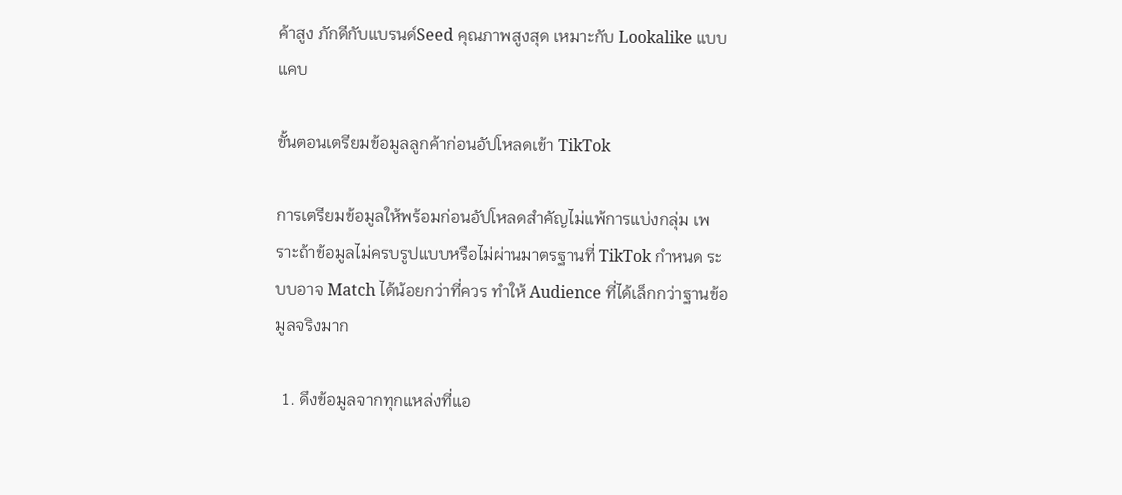ค้าสูง ภักดีกับแบรนด์Seed คุณภาพสูงสุด เหมาะกับ Lookalike แบบแคบ

ขั้นตอนเตรียมข้อมูลลูกค้าก่อนอัปโหลดเข้า TikTok

การเตรียมข้อมูลให้พร้อมก่อนอัปโหลดสำคัญไม่แพ้การแบ่งกลุ่ม เพราะถ้าข้อมูลไม่ครบรูปแบบหรือไม่ผ่านมาตรฐานที่ TikTok กำหนด ระบบอาจ Match ได้น้อยกว่าที่ควร ทำให้ Audience ที่ได้เล็กกว่าฐานข้อมูลจริงมาก

  1. ดึงข้อมูลจากทุกแหล่งที่แอ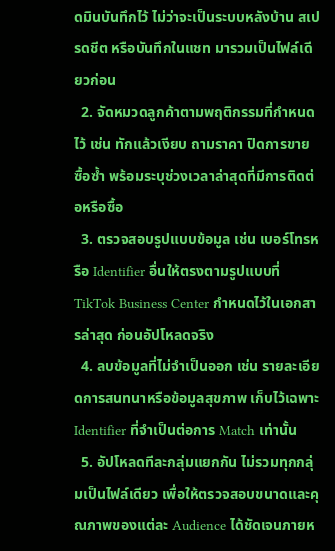ดมินบันทึกไว้ ไม่ว่าจะเป็นระบบหลังบ้าน สเปรดชีต หรือบันทึกในแชท มารวมเป็นไฟล์เดียวก่อน
  2. จัดหมวดลูกค้าตามพฤติกรรมที่กำหนดไว้ เช่น ทักแล้วเงียบ ถามราคา ปิดการขาย ซื้อซ้ำ พร้อมระบุช่วงเวลาล่าสุดที่มีการติดต่อหรือซื้อ
  3. ตรวจสอบรูปแบบข้อมูล เช่น เบอร์โทรหรือ Identifier อื่นให้ตรงตามรูปแบบที่ TikTok Business Center กำหนดไว้ในเอกสารล่าสุด ก่อนอัปโหลดจริง
  4. ลบข้อมูลที่ไม่จำเป็นออก เช่น รายละเอียดการสนทนาหรือข้อมูลสุขภาพ เก็บไว้เฉพาะ Identifier ที่จำเป็นต่อการ Match เท่านั้น
  5. อัปโหลดทีละกลุ่มแยกกัน ไม่รวมทุกกลุ่มเป็นไฟล์เดียว เพื่อให้ตรวจสอบขนาดและคุณภาพของแต่ละ Audience ได้ชัดเจนภายห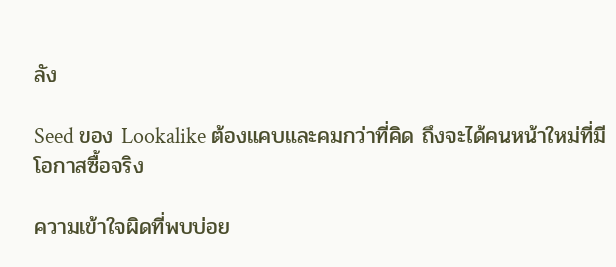ลัง

Seed ของ Lookalike ต้องแคบและคมกว่าที่คิด ถึงจะได้คนหน้าใหม่ที่มีโอกาสซื้อจริง

ความเข้าใจผิดที่พบบ่อย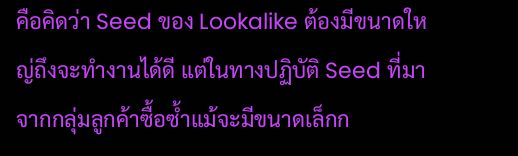คือคิดว่า Seed ของ Lookalike ต้องมีขนาดใหญ่ถึงจะทำงานได้ดี แต่ในทางปฏิบัติ Seed ที่มาจากกลุ่มลูกค้าซื้อซ้ำแม้จะมีขนาดเล็กก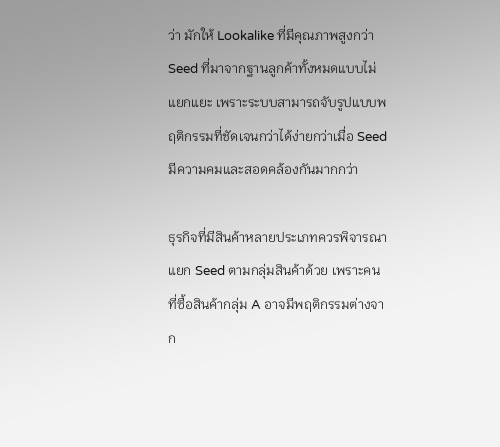ว่า มักให้ Lookalike ที่มีคุณภาพสูงกว่า Seed ที่มาจากฐานลูกค้าทั้งหมดแบบไม่แยกแยะ เพราะระบบสามารถจับรูปแบบพฤติกรรมที่ชัดเจนกว่าได้ง่ายกว่าเมื่อ Seed มีความคมและสอดคล้องกันมากกว่า

ธุรกิจที่มีสินค้าหลายประเภทควรพิจารณาแยก Seed ตามกลุ่มสินค้าด้วย เพราะคนที่ซื้อสินค้ากลุ่ม A อาจมีพฤติกรรมต่างจาก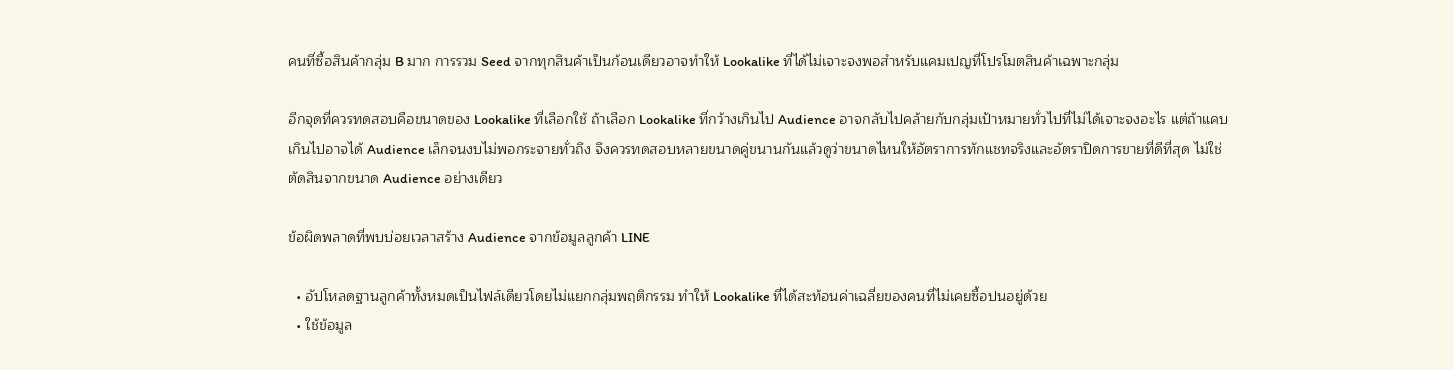คนที่ซื้อสินค้ากลุ่ม B มาก การรวม Seed จากทุกสินค้าเป็นก้อนเดียวอาจทำให้ Lookalike ที่ได้ไม่เจาะจงพอสำหรับแคมเปญที่โปรโมตสินค้าเฉพาะกลุ่ม

อีกจุดที่ควรทดสอบคือขนาดของ Lookalike ที่เลือกใช้ ถ้าเลือก Lookalike ที่กว้างเกินไป Audience อาจกลับไปคล้ายกับกลุ่มเป้าหมายทั่วไปที่ไม่ได้เจาะจงอะไร แต่ถ้าแคบเกินไปอาจได้ Audience เล็กจนงบไม่พอกระจายทั่วถึง จึงควรทดสอบหลายขนาดคู่ขนานกันแล้วดูว่าขนาดไหนให้อัตราการทักแชทจริงและอัตราปิดการขายที่ดีที่สุด ไม่ใช่ตัดสินจากขนาด Audience อย่างเดียว

ข้อผิดพลาดที่พบบ่อยเวลาสร้าง Audience จากข้อมูลลูกค้า LINE

  • อัปโหลดฐานลูกค้าทั้งหมดเป็นไฟล์เดียวโดยไม่แยกกลุ่มพฤติกรรม ทำให้ Lookalike ที่ได้สะท้อนค่าเฉลี่ยของคนที่ไม่เคยซื้อปนอยู่ด้วย
  • ใช้ข้อมูล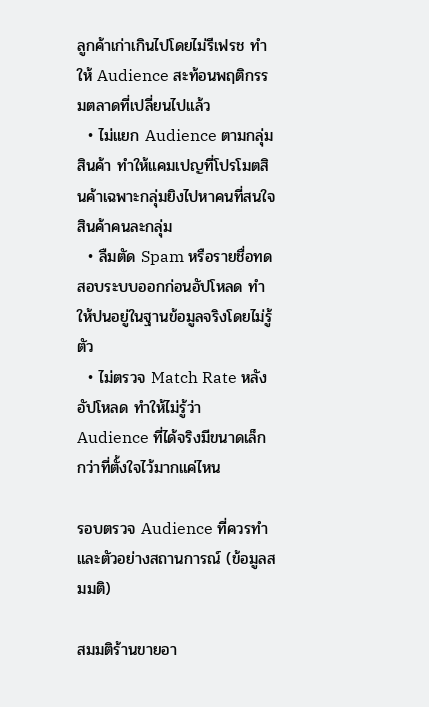ลูกค้าเก่าเกินไปโดยไม่รีเฟรช ทำให้ Audience สะท้อนพฤติกรรมตลาดที่เปลี่ยนไปแล้ว
  • ไม่แยก Audience ตามกลุ่มสินค้า ทำให้แคมเปญที่โปรโมตสินค้าเฉพาะกลุ่มยิงไปหาคนที่สนใจสินค้าคนละกลุ่ม
  • ลืมตัด Spam หรือรายชื่อทดสอบระบบออกก่อนอัปโหลด ทำให้ปนอยู่ในฐานข้อมูลจริงโดยไม่รู้ตัว
  • ไม่ตรวจ Match Rate หลังอัปโหลด ทำให้ไม่รู้ว่า Audience ที่ได้จริงมีขนาดเล็กกว่าที่ตั้งใจไว้มากแค่ไหน

รอบตรวจ Audience ที่ควรทำ และตัวอย่างสถานการณ์ (ข้อมูลสมมติ)

สมมติร้านขายอา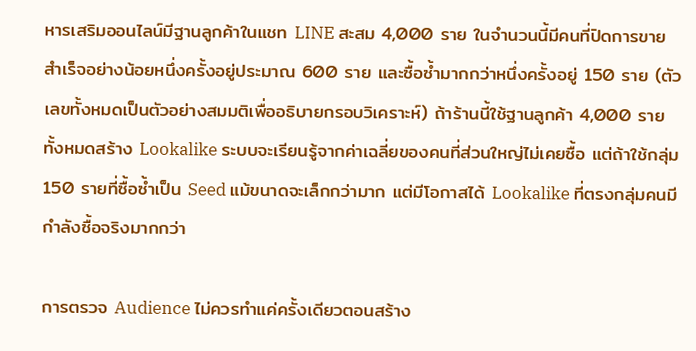หารเสริมออนไลน์มีฐานลูกค้าในแชท LINE สะสม 4,000 ราย ในจำนวนนี้มีคนที่ปิดการขายสำเร็จอย่างน้อยหนึ่งครั้งอยู่ประมาณ 600 ราย และซื้อซ้ำมากกว่าหนึ่งครั้งอยู่ 150 ราย (ตัวเลขทั้งหมดเป็นตัวอย่างสมมติเพื่ออธิบายกรอบวิเคราะห์) ถ้าร้านนี้ใช้ฐานลูกค้า 4,000 รายทั้งหมดสร้าง Lookalike ระบบจะเรียนรู้จากค่าเฉลี่ยของคนที่ส่วนใหญ่ไม่เคยซื้อ แต่ถ้าใช้กลุ่ม 150 รายที่ซื้อซ้ำเป็น Seed แม้ขนาดจะเล็กกว่ามาก แต่มีโอกาสได้ Lookalike ที่ตรงกลุ่มคนมีกำลังซื้อจริงมากกว่า

การตรวจ Audience ไม่ควรทำแค่ครั้งเดียวตอนสร้าง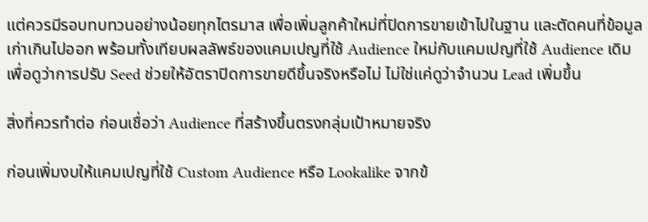แต่ควรมีรอบทบทวนอย่างน้อยทุกไตรมาส เพื่อเพิ่มลูกค้าใหม่ที่ปิดการขายเข้าไปในฐาน และตัดคนที่ข้อมูลเก่าเกินไปออก พร้อมทั้งเทียบผลลัพธ์ของแคมเปญที่ใช้ Audience ใหม่กับแคมเปญที่ใช้ Audience เดิม เพื่อดูว่าการปรับ Seed ช่วยให้อัตราปิดการขายดีขึ้นจริงหรือไม่ ไม่ใช่แค่ดูว่าจำนวน Lead เพิ่มขึ้น

สิ่งที่ควรทำต่อ ก่อนเชื่อว่า Audience ที่สร้างขึ้นตรงกลุ่มเป้าหมายจริง

ก่อนเพิ่มงบให้แคมเปญที่ใช้ Custom Audience หรือ Lookalike จากข้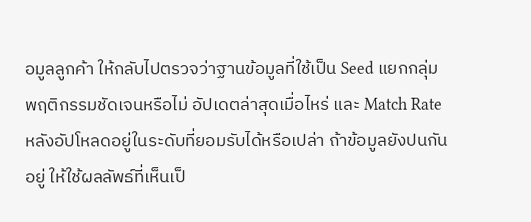อมูลลูกค้า ให้กลับไปตรวจว่าฐานข้อมูลที่ใช้เป็น Seed แยกกลุ่มพฤติกรรมชัดเจนหรือไม่ อัปเดตล่าสุดเมื่อไหร่ และ Match Rate หลังอัปโหลดอยู่ในระดับที่ยอมรับได้หรือเปล่า ถ้าข้อมูลยังปนกันอยู่ ให้ใช้ผลลัพธ์ที่เห็นเป็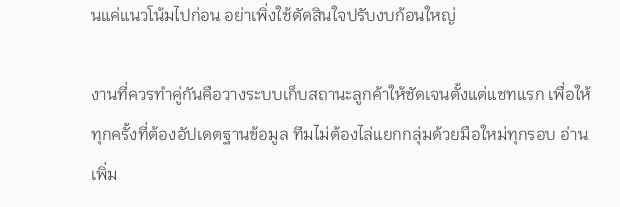นแค่แนวโน้มไปก่อน อย่าเพิ่งใช้ตัดสินใจปรับงบก้อนใหญ่

งานที่ควรทำคู่กันคือวางระบบเก็บสถานะลูกค้าให้ชัดเจนตั้งแต่แชทแรก เพื่อให้ทุกครั้งที่ต้องอัปเดตฐานข้อมูล ทีมไม่ต้องไล่แยกกลุ่มด้วยมือใหม่ทุกรอบ อ่านเพิ่ม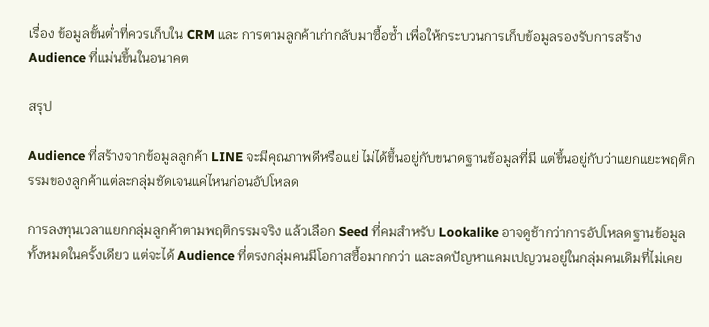เรื่อง ข้อมูลขั้นต่ำที่ควรเก็บใน CRM และ การตามลูกค้าเก่ากลับมาซื้อซ้ำ เพื่อให้กระบวนการเก็บข้อมูลรองรับการสร้าง Audience ที่แม่นขึ้นในอนาคต

สรุป

Audience ที่สร้างจากข้อมูลลูกค้า LINE จะมีคุณภาพดีหรือแย่ ไม่ได้ขึ้นอยู่กับขนาดฐานข้อมูลที่มี แต่ขึ้นอยู่กับว่าแยกแยะพฤติกรรมของลูกค้าแต่ละกลุ่มชัดเจนแค่ไหนก่อนอัปโหลด

การลงทุนเวลาแยกกลุ่มลูกค้าตามพฤติกรรมจริง แล้วเลือก Seed ที่คมสำหรับ Lookalike อาจดูช้ากว่าการอัปโหลดฐานข้อมูลทั้งหมดในครั้งเดียว แต่จะได้ Audience ที่ตรงกลุ่มคนมีโอกาสซื้อมากกว่า และลดปัญหาแคมเปญวนอยู่ในกลุ่มคนเดิมที่ไม่เคย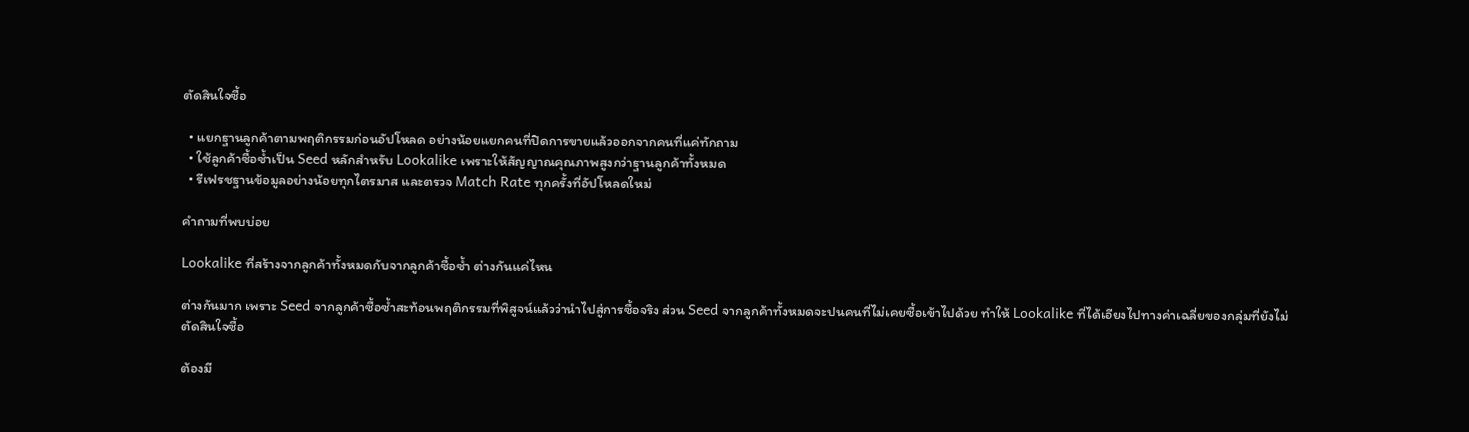ตัดสินใจซื้อ

  • แยกฐานลูกค้าตามพฤติกรรมก่อนอัปโหลด อย่างน้อยแยกคนที่ปิดการขายแล้วออกจากคนที่แค่ทักถาม
  • ใช้ลูกค้าซื้อซ้ำเป็น Seed หลักสำหรับ Lookalike เพราะให้สัญญาณคุณภาพสูงกว่าฐานลูกค้าทั้งหมด
  • รีเฟรชฐานข้อมูลอย่างน้อยทุกไตรมาส และตรวจ Match Rate ทุกครั้งที่อัปโหลดใหม่

คำถามที่พบบ่อย

Lookalike ที่สร้างจากลูกค้าทั้งหมดกับจากลูกค้าซื้อซ้ำ ต่างกันแค่ไหน

ต่างกันมาก เพราะ Seed จากลูกค้าซื้อซ้ำสะท้อนพฤติกรรมที่พิสูจน์แล้วว่านำไปสู่การซื้อจริง ส่วน Seed จากลูกค้าทั้งหมดจะปนคนที่ไม่เคยซื้อเข้าไปด้วย ทำให้ Lookalike ที่ได้เอียงไปทางค่าเฉลี่ยของกลุ่มที่ยังไม่ตัดสินใจซื้อ

ต้องมี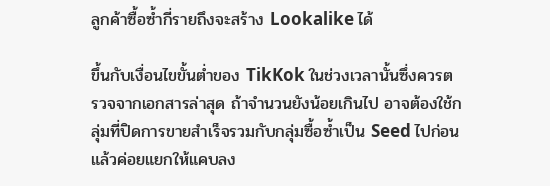ลูกค้าซื้อซ้ำกี่รายถึงจะสร้าง Lookalike ได้

ขึ้นกับเงื่อนไขขั้นต่ำของ TikKok ในช่วงเวลานั้นซึ่งควรตรวจจากเอกสารล่าสุด ถ้าจำนวนยังน้อยเกินไป อาจต้องใช้กลุ่มที่ปิดการขายสำเร็จรวมกับกลุ่มซื้อซ้ำเป็น Seed ไปก่อน แล้วค่อยแยกให้แคบลง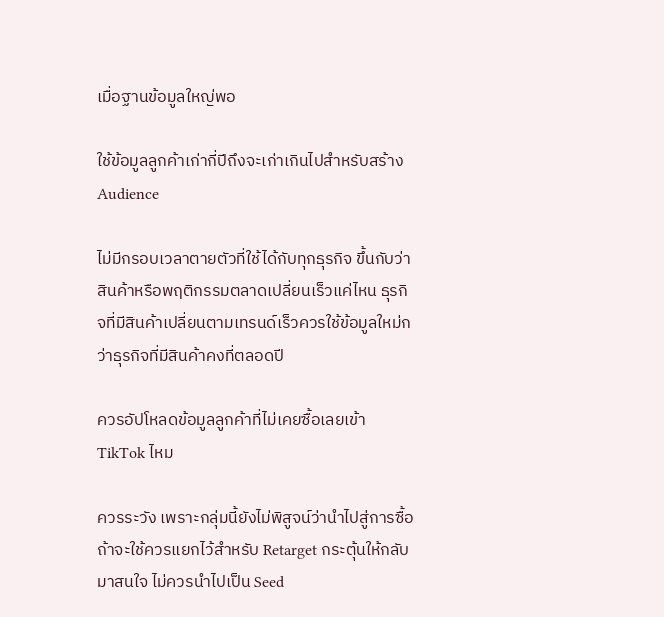เมื่อฐานข้อมูลใหญ่พอ

ใช้ข้อมูลลูกค้าเก่ากี่ปีถึงจะเก่าเกินไปสำหรับสร้าง Audience

ไม่มีกรอบเวลาตายตัวที่ใช้ได้กับทุกธุรกิจ ขึ้นกับว่าสินค้าหรือพฤติกรรมตลาดเปลี่ยนเร็วแค่ไหน ธุรกิจที่มีสินค้าเปลี่ยนตามเทรนด์เร็วควรใช้ข้อมูลใหม่กว่าธุรกิจที่มีสินค้าคงที่ตลอดปี

ควรอัปโหลดข้อมูลลูกค้าที่ไม่เคยซื้อเลยเข้า TikTok ไหม

ควรระวัง เพราะกลุ่มนี้ยังไม่พิสูจน์ว่านำไปสู่การซื้อ ถ้าจะใช้ควรแยกไว้สำหรับ Retarget กระตุ้นให้กลับมาสนใจ ไม่ควรนำไปเป็น Seed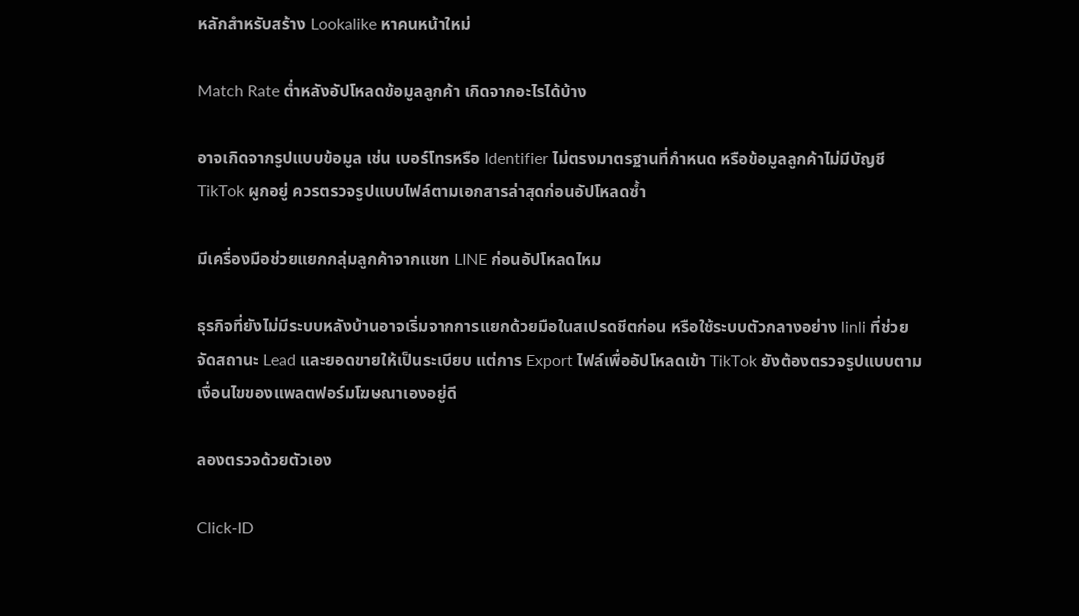หลักสำหรับสร้าง Lookalike หาคนหน้าใหม่

Match Rate ต่ำหลังอัปโหลดข้อมูลลูกค้า เกิดจากอะไรได้บ้าง

อาจเกิดจากรูปแบบข้อมูล เช่น เบอร์โทรหรือ Identifier ไม่ตรงมาตรฐานที่กำหนด หรือข้อมูลลูกค้าไม่มีบัญชี TikTok ผูกอยู่ ควรตรวจรูปแบบไฟล์ตามเอกสารล่าสุดก่อนอัปโหลดซ้ำ

มีเครื่องมือช่วยแยกกลุ่มลูกค้าจากแชท LINE ก่อนอัปโหลดไหม

ธุรกิจที่ยังไม่มีระบบหลังบ้านอาจเริ่มจากการแยกด้วยมือในสเปรดชีตก่อน หรือใช้ระบบตัวกลางอย่าง linli ที่ช่วยจัดสถานะ Lead และยอดขายให้เป็นระเบียบ แต่การ Export ไฟล์เพื่ออัปโหลดเข้า TikTok ยังต้องตรวจรูปแบบตามเงื่อนไขของแพลตฟอร์มโฆษณาเองอยู่ดี

ลองตรวจด้วยตัวเอง

Click-ID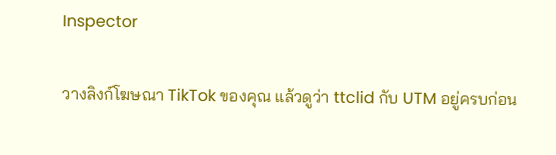Inspector

วางลิงก์โฆษณา TikTok ของคุณ แล้วดูว่า ttclid กับ UTM อยู่ครบก่อน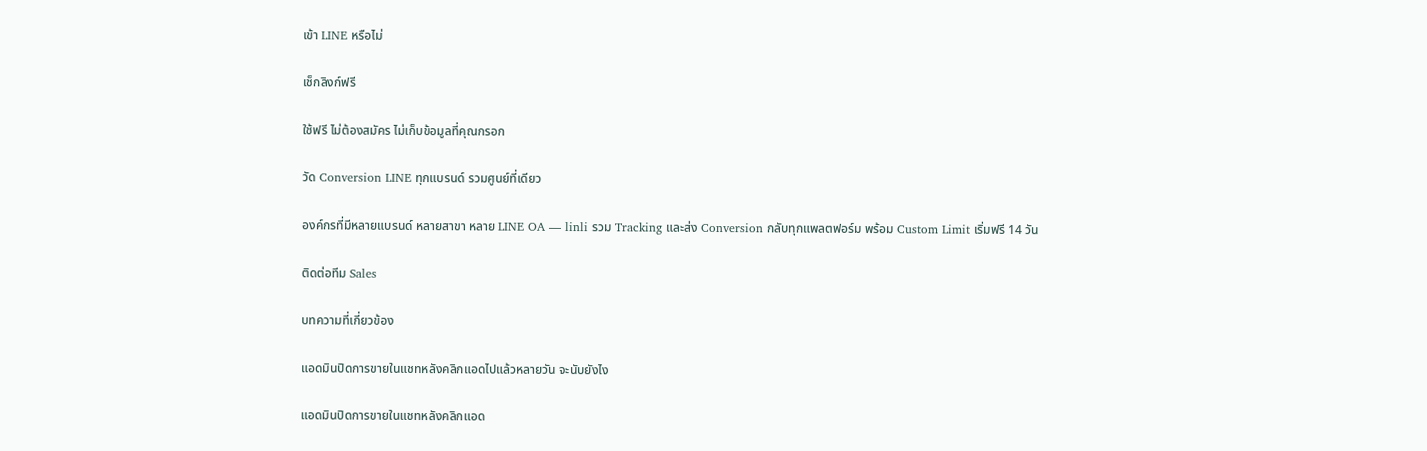เข้า LINE หรือไม่

เช็กลิงก์ฟรี

ใช้ฟรี ไม่ต้องสมัคร ไม่เก็บข้อมูลที่คุณกรอก

วัด Conversion LINE ทุกแบรนด์ รวมศูนย์ที่เดียว

องค์กรที่มีหลายแบรนด์ หลายสาขา หลาย LINE OA — linli รวม Tracking และส่ง Conversion กลับทุกแพลตฟอร์ม พร้อม Custom Limit เริ่มฟรี 14 วัน

ติดต่อทีม Sales

บทความที่เกี่ยวข้อง

แอดมินปิดการขายในแชทหลังคลิกแอดไปแล้วหลายวัน จะนับยังไง

แอดมินปิดการขายในแชทหลังคลิกแอด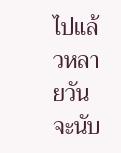ไปแล้วหลายวัน จะนับ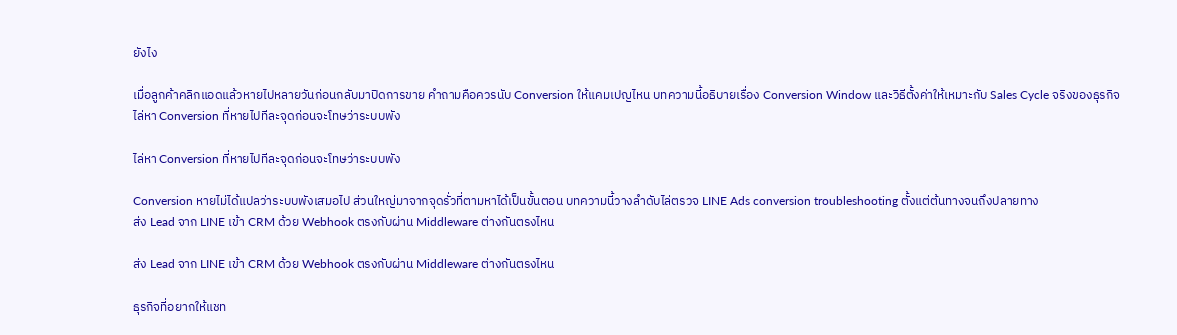ยังไง

เมื่อลูกค้าคลิกแอดแล้วหายไปหลายวันก่อนกลับมาปิดการขาย คำถามคือควรนับ Conversion ให้แคมเปญไหน บทความนี้อธิบายเรื่อง Conversion Window และวิธีตั้งค่าให้เหมาะกับ Sales Cycle จริงของธุรกิจ
ไล่หา Conversion ที่หายไปทีละจุดก่อนจะโทษว่าระบบพัง

ไล่หา Conversion ที่หายไปทีละจุดก่อนจะโทษว่าระบบพัง

Conversion หายไม่ได้แปลว่าระบบพังเสมอไป ส่วนใหญ่มาจากจุดรั่วที่ตามหาได้เป็นขั้นตอน บทความนี้วางลำดับไล่ตรวจ LINE Ads conversion troubleshooting ตั้งแต่ต้นทางจนถึงปลายทาง
ส่ง Lead จาก LINE เข้า CRM ด้วย Webhook ตรงกับผ่าน Middleware ต่างกันตรงไหน

ส่ง Lead จาก LINE เข้า CRM ด้วย Webhook ตรงกับผ่าน Middleware ต่างกันตรงไหน

ธุรกิจที่อยากให้แชท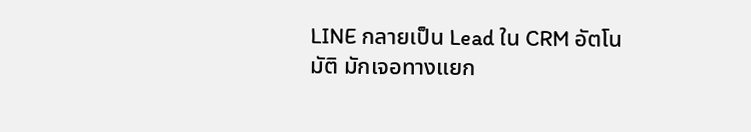LINE กลายเป็น Lead ใน CRM อัตโนมัติ มักเจอทางแยก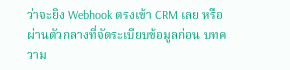ว่าจะยิง Webhook ตรงเข้า CRM เลย หรือผ่านตัวกลางที่จัดระเบียบข้อมูลก่อน บทความ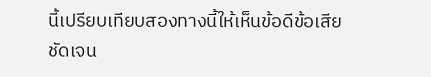นี้เปรียบเทียบสองทางนี้ให้เห็นข้อดีข้อเสียชัดเจน